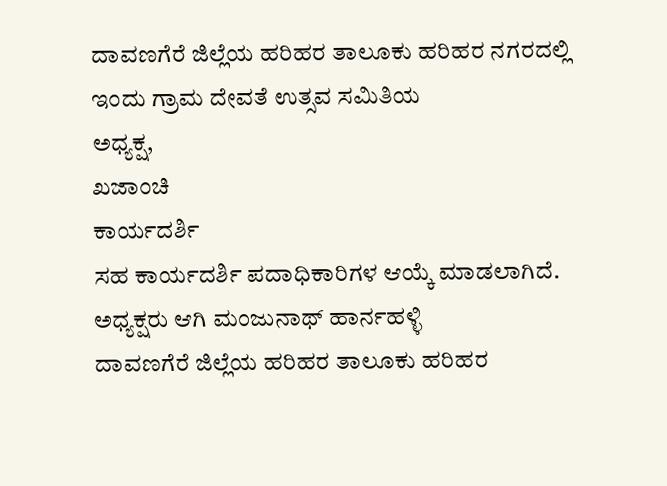ದಾವಣಗೆರೆ ಜಿಲ್ಲೆಯ ಹರಿಹರ ತಾಲೂಕು ಹರಿಹರ ನಗರದಲ್ಲಿ
ಇಂದು ಗ್ರಾಮ ದೇವತೆ ಉತ್ಸವ ಸಮಿತಿಯ
ಅಧ್ಯಕ್ಷ,
ಖಜಾಂಚಿ
ಕಾರ್ಯದರ್ಶಿ
ಸಹ ಕಾರ್ಯದರ್ಶಿ ಪದಾಧಿಕಾರಿಗಳ ಆಯ್ಕೆ ಮಾಡಲಾಗಿದೆ.
ಅಧ್ಯಕ್ಷರು ಆಗಿ ಮಂಜುನಾಥ್ ಹಾರ್ನಹಳ್ಳಿ
ದಾವಣಗೆರೆ ಜಿಲ್ಲೆಯ ಹರಿಹರ ತಾಲೂಕು ಹರಿಹರ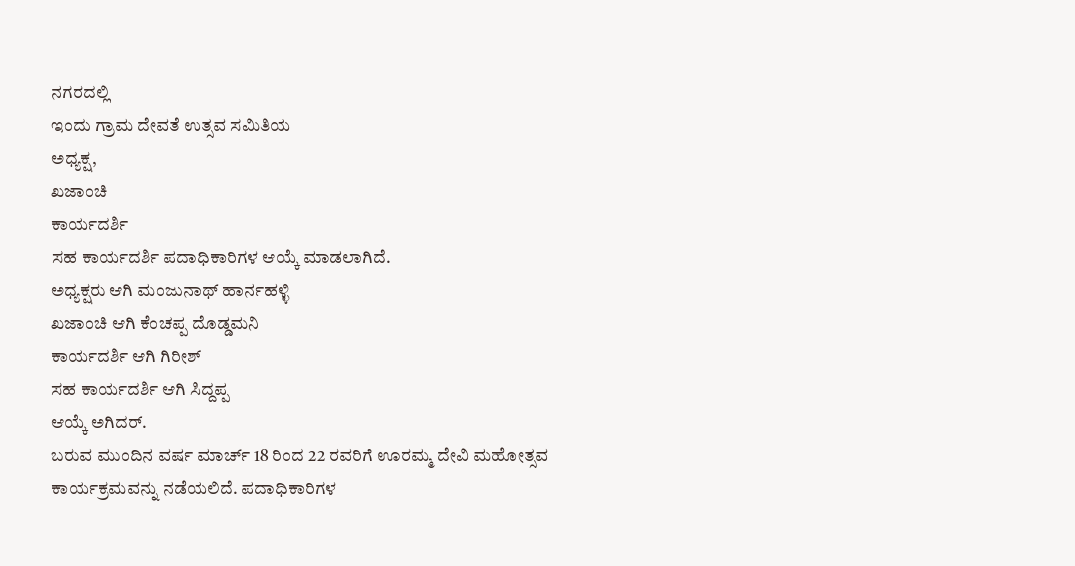ನಗರದಲ್ಲಿ
ಇಂದು ಗ್ರಾಮ ದೇವತೆ ಉತ್ಸವ ಸಮಿತಿಯ
ಅಧ್ಯಕ್ಷ,
ಖಜಾಂಚಿ
ಕಾರ್ಯದರ್ಶಿ
ಸಹ ಕಾರ್ಯದರ್ಶಿ ಪದಾಧಿಕಾರಿಗಳ ಆಯ್ಕೆ ಮಾಡಲಾಗಿದೆ.
ಅಧ್ಯಕ್ಷರು ಆಗಿ ಮಂಜುನಾಥ್ ಹಾರ್ನಹಳ್ಳಿ
ಖಜಾಂಚಿ ಆಗಿ ಕೆಂಚಪ್ಪ ದೊಡ್ಡಮನಿ
ಕಾರ್ಯದರ್ಶಿ ಆಗಿ ಗಿರೀಶ್
ಸಹ ಕಾರ್ಯದರ್ಶಿ ಆಗಿ ಸಿದ್ದಪ್ಪ
ಆಯ್ಕೆ ಅಗಿದರ್.
ಬರುವ ಮುಂದಿನ ವರ್ಷ ಮಾರ್ಚ್ 18 ರಿಂದ 22 ರವರಿಗೆ ಊರಮ್ಮ ದೇವಿ ಮಹೋತ್ಸವ ಕಾರ್ಯಕ್ರಮವನ್ನು ನಡೆಯಲಿದೆ. ಪದಾಧಿಕಾರಿಗಳ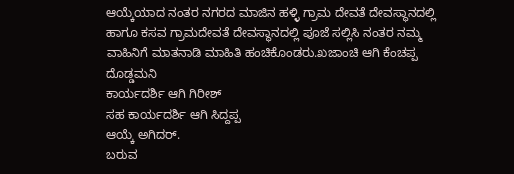ಆಯ್ಕೆಯಾದ ನಂತರ ನಗರದ ಮಾಜಿನ ಹಳ್ಳಿ ಗ್ರಾಮ ದೇವತೆ ದೇವಸ್ಥಾನದಲ್ಲಿ ಹಾಗೂ ಕಸವ ಗ್ರಾಮದೇವತೆ ದೇವಸ್ಥಾನದಲ್ಲಿ ಪೂಜೆ ಸಲ್ಲಿಸಿ ನಂತರ ನಮ್ಮ ವಾಹಿನಿಗೆ ಮಾತನಾಡಿ ಮಾಹಿತಿ ಹಂಚಿಕೊಂಡರು.ಖಜಾಂಚಿ ಆಗಿ ಕೆಂಚಪ್ಪ ದೊಡ್ಡಮನಿ
ಕಾರ್ಯದರ್ಶಿ ಆಗಿ ಗಿರೀಶ್
ಸಹ ಕಾರ್ಯದರ್ಶಿ ಆಗಿ ಸಿದ್ದಪ್ಪ
ಆಯ್ಕೆ ಅಗಿದರ್.
ಬರುವ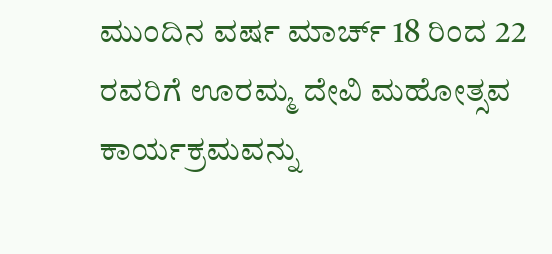ಮುಂದಿನ ವರ್ಷ ಮಾರ್ಚ್ 18 ರಿಂದ 22 ರವರಿಗೆ ಊರಮ್ಮ ದೇವಿ ಮಹೋತ್ಸವ ಕಾರ್ಯಕ್ರಮವನ್ನು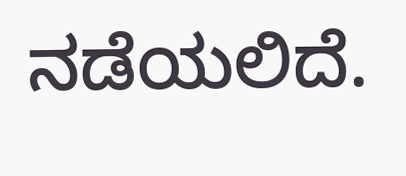ನಡೆಯಲಿದೆ.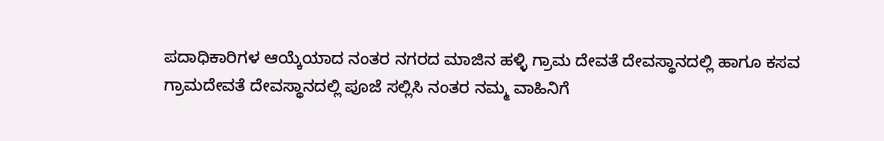ಪದಾಧಿಕಾರಿಗಳ ಆಯ್ಕೆಯಾದ ನಂತರ ನಗರದ ಮಾಜಿನ ಹಳ್ಳಿ ಗ್ರಾಮ ದೇವತೆ ದೇವಸ್ಥಾನದಲ್ಲಿ ಹಾಗೂ ಕಸವ ಗ್ರಾಮದೇವತೆ ದೇವಸ್ಥಾನದಲ್ಲಿ ಪೂಜೆ ಸಲ್ಲಿಸಿ ನಂತರ ನಮ್ಮ ವಾಹಿನಿಗೆ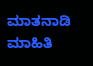ಮಾತನಾಡಿ ಮಾಹಿತಿ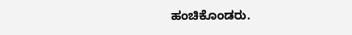ಹಂಚಿಕೊಂಡರು.